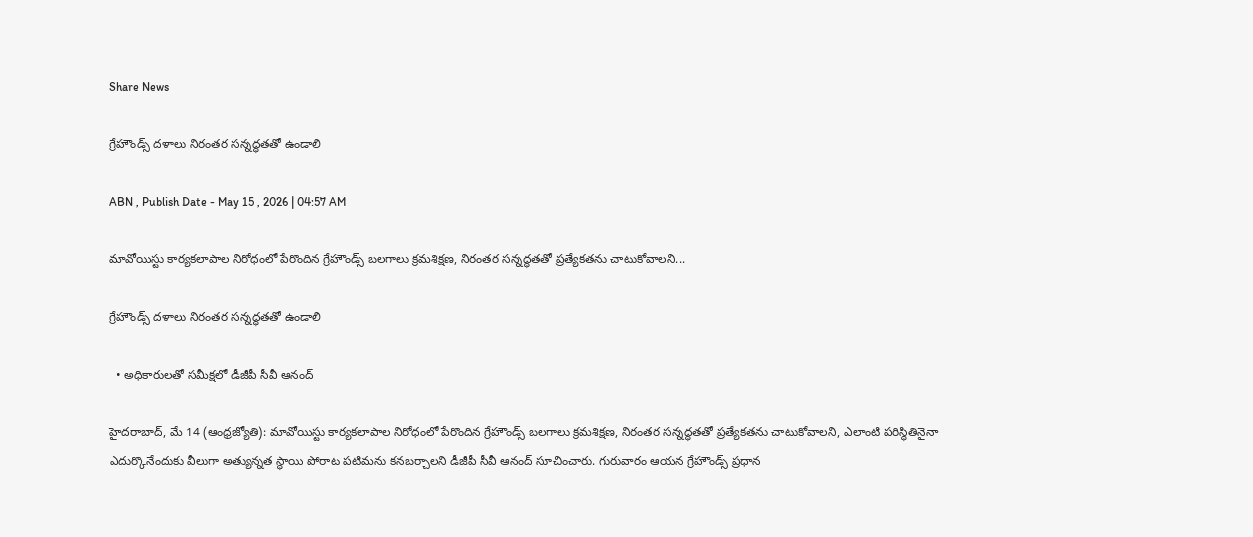Share News

గ్రేహౌండ్స్‌ దళాలు నిరంతర సన్నద్ధతతో ఉండాలి

ABN , Publish Date - May 15 , 2026 | 04:57 AM

మావోయిస్టు కార్యకలాపాల నిరోధంలో పేరొందిన గ్రేహౌండ్స్‌ బలగాలు క్రమశిక్షణ, నిరంతర సన్నద్ధతతో ప్రత్యేకతను చాటుకోవాలని...

గ్రేహౌండ్స్‌ దళాలు నిరంతర సన్నద్ధతతో ఉండాలి

  • అధికారులతో సమీక్షలో డీజీపీ సీవీ ఆనంద్‌

హైదరాబాద్‌, మే 14 (ఆంధ్రజ్యోతి): మావోయిస్టు కార్యకలాపాల నిరోధంలో పేరొందిన గ్రేహౌండ్స్‌ బలగాలు క్రమశిక్షణ, నిరంతర సన్నద్ధతతో ప్రత్యేకతను చాటుకోవాలని, ఎలాంటి పరిస్థితినైనా ఎదుర్కొనేందుకు వీలుగా అత్యున్నత స్థాయి పోరాట పటిమను కనబర్చాలని డీజీపీ సీవీ ఆనంద్‌ సూచించారు. గురువారం ఆయన గ్రేహౌండ్స్‌ ప్రధాన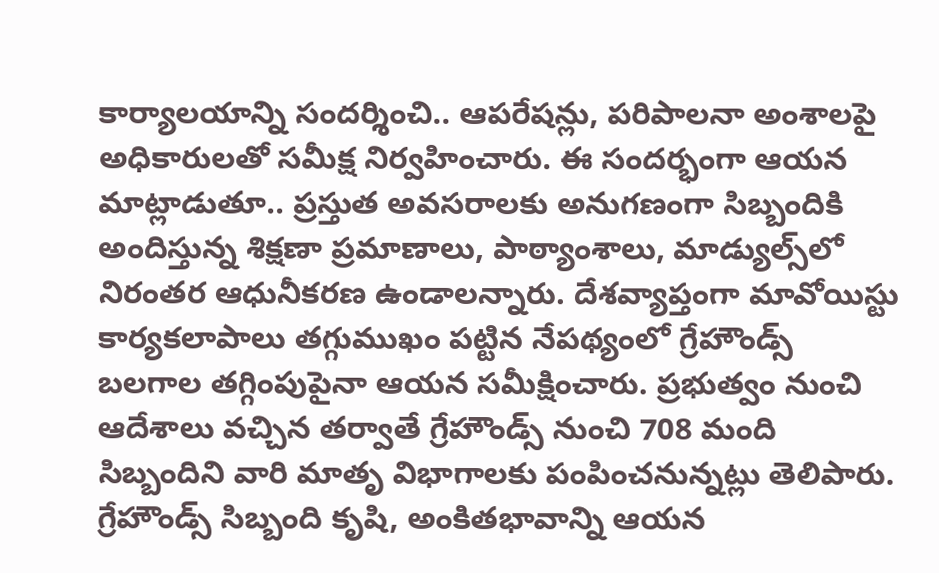కార్యాలయాన్ని సందర్శించి.. ఆపరేషన్లు, పరిపాలనా అంశాలపై అధికారులతో సమీక్ష నిర్వహించారు. ఈ సందర్భంగా ఆయన మాట్లాడుతూ.. ప్రస్తుత అవసరాలకు అనుగణంగా సిబ్బందికి అందిస్తున్న శిక్షణా ప్రమాణాలు, పాఠ్యాంశాలు, మాడ్యుల్స్‌లో నిరంతర ఆధునీకరణ ఉండాలన్నారు. దేశవ్యాప్తంగా మావోయిస్టు కార్యకలాపాలు తగ్గుముఖం పట్టిన నేపథ్యంలో గ్రేహౌండ్స్‌ బలగాల తగ్గింపుపైనా ఆయన సమీక్షించారు. ప్రభుత్వం నుంచి ఆదేశాలు వచ్చిన తర్వాతే గ్రేహౌండ్స్‌ నుంచి 708 మంది సిబ్బందిని వారి మాతృ విభాగాలకు పంపించనున్నట్లు తెలిపారు. గ్రేహౌండ్స్‌ సిబ్బంది కృషి, అంకితభావాన్ని ఆయన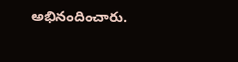అభినందించారు.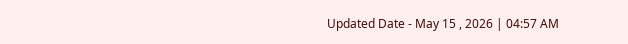Updated Date - May 15 , 2026 | 04:57 AM